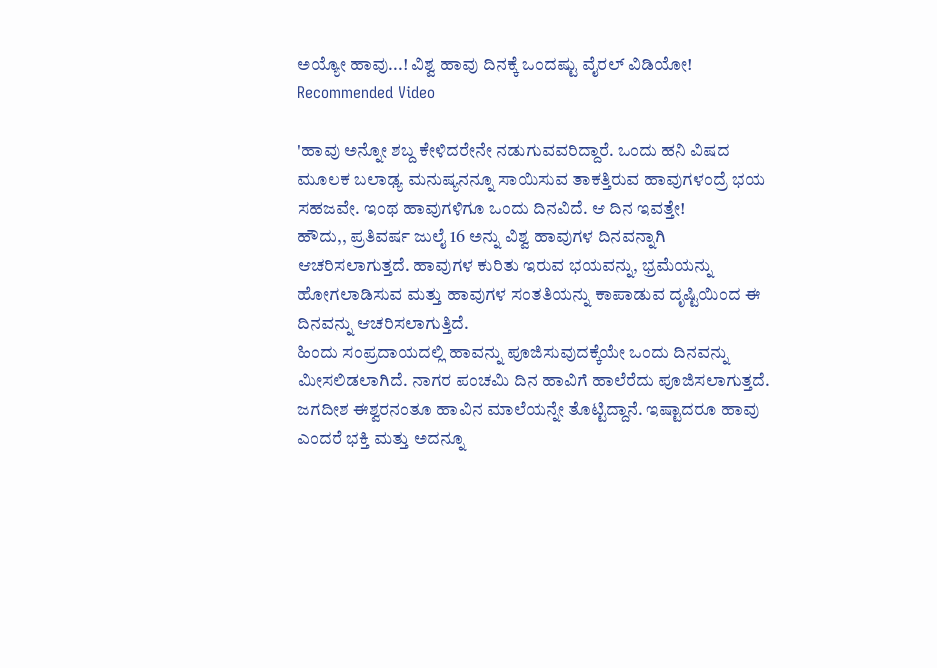ಅಯ್ಯೋ ಹಾವು...! ವಿಶ್ವ ಹಾವು ದಿನಕ್ಕೆ ಒಂದಷ್ಟು ವೈರಲ್ ವಿಡಿಯೋ!
Recommended Video

'ಹಾವು ಅನ್ನೋ ಶಬ್ದ ಕೇಳಿದರೇನೇ ನಡುಗುವವರಿದ್ದಾರೆ. ಒಂದು ಹನಿ ವಿಷದ ಮೂಲಕ ಬಲಾಢ್ಯ ಮನುಷ್ಯನನ್ನೂ ಸಾಯಿಸುವ ತಾಕತ್ತಿರುವ ಹಾವುಗಳಂದ್ರೆ ಭಯ ಸಹಜವೇ. ಇಂಥ ಹಾವುಗಳಿಗೂ ಒಂದು ದಿನವಿದೆ. ಆ ದಿನ ಇವತ್ತೇ!
ಹೌದು,, ಪ್ರತಿವರ್ಷ ಜುಲೈ 16 ಅನ್ನು ವಿಶ್ವ ಹಾವುಗಳ ದಿನವನ್ನಾಗಿ ಆಚರಿಸಲಾಗುತ್ತದೆ. ಹಾವುಗಳ ಕುರಿತು ಇರುವ ಭಯವನ್ನು, ಭ್ರಮೆಯನ್ನು ಹೋಗಲಾಡಿಸುವ ಮತ್ತು ಹಾವುಗಳ ಸಂತತಿಯನ್ನು ಕಾಪಾಡುವ ದೃಷ್ಟಿಯಿಂದ ಈ ದಿನವನ್ನು ಆಚರಿಸಲಾಗುತ್ತಿದೆ.
ಹಿಂದು ಸಂಪ್ರದಾಯದಲ್ಲಿ ಹಾವನ್ನು ಪೂಜಿಸುವುದಕ್ಕೆಯೇ ಒಂದು ದಿನವನ್ನು ಮೀಸಲಿಡಲಾಗಿದೆ. ನಾಗರ ಪಂಚಮಿ ದಿನ ಹಾವಿಗೆ ಹಾಲೆರೆದು ಪೂಜಿಸಲಾಗುತ್ತದೆ. ಜಗದೀಶ ಈಶ್ವರನಂತೂ ಹಾವಿನ ಮಾಲೆಯನ್ನೇ ತೊಟ್ಟಿದ್ದಾನೆ. ಇಷ್ಟಾದರೂ ಹಾವು ಎಂದರೆ ಭಕ್ತಿ ಮತ್ತು ಅದನ್ನೂ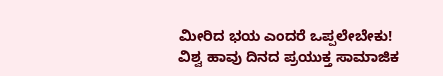ಮೀರಿದ ಭಯ ಎಂದರೆ ಒಪ್ಪಲೇಬೇಕು!
ವಿಶ್ವ ಹಾವು ದಿನದ ಪ್ರಯುಕ್ತ ಸಾಮಾಜಿಕ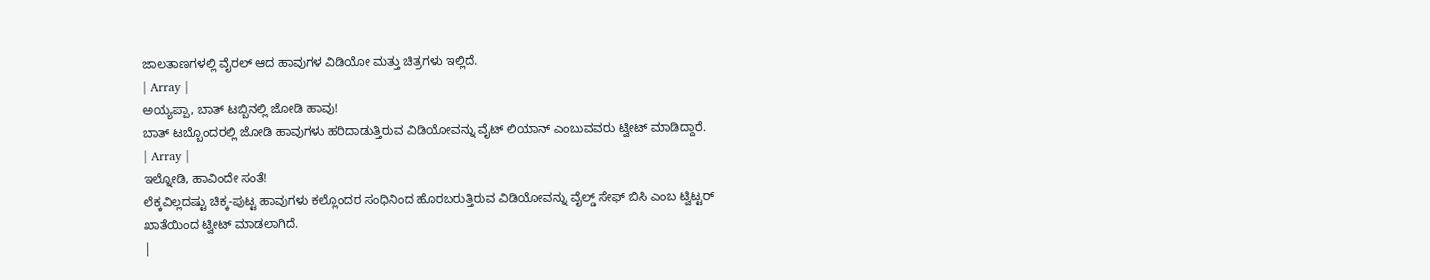ಜಾಲತಾಣಗಳಲ್ಲಿ ವೈರಲ್ ಆದ ಹಾವುಗಳ ವಿಡಿಯೋ ಮತ್ತು ಚಿತ್ರಗಳು ಇಲ್ಲಿದೆ.
| Array |
ಅಯ್ಯಪ್ಪಾ, ಬಾತ್ ಟಬ್ಬಿನಲ್ಲಿ ಜೋಡಿ ಹಾವು!
ಬಾತ್ ಟಬ್ಬೊಂದರಲ್ಲಿ ಜೋಡಿ ಹಾವುಗಳು ಹರಿದಾಡುತ್ತಿರುವ ವಿಡಿಯೋವನ್ನು ವೈಟ್ ಲಿಯಾನ್ ಎಂಬುವವರು ಟ್ವೀಟ್ ಮಾಡಿದ್ದಾರೆ.
| Array |
ಇಲ್ನೋಡಿ, ಹಾವಿಂದೇ ಸಂತೆ!
ಲೆಕ್ಕವಿಲ್ಲದಷ್ಟು ಚಿಕ್ಕ-ಪುಟ್ಟ ಹಾವುಗಳು ಕಲ್ಲೊಂದರ ಸಂಧಿನಿಂದ ಹೊರಬರುತ್ತಿರುವ ವಿಡಿಯೋವನ್ನು ವೈಲ್ಡ್ ಸೇಫ್ ಬಿಸಿ ಎಂಬ ಟ್ವಿಟ್ಟರ್ ಖಾತೆಯಿಂದ ಟ್ವೀಟ್ ಮಾಡಲಾಗಿದೆ.
|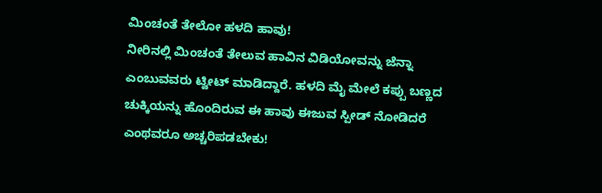ಮಿಂಚಂತೆ ತೇಲೋ ಹಳದಿ ಹಾವು!
ನೀರಿನಲ್ಲಿ ಮಿಂಚಂತೆ ತೇಲುವ ಹಾವಿನ ವಿಡಿಯೋವನ್ನು ಜೆನ್ನಾ ಎಂಬುವವರು ಟ್ವೀಟ್ ಮಾಡಿದ್ದಾರೆ. ಹಳದಿ ಮೈ ಮೇಲೆ ಕಪ್ಪು ಬಣ್ಣದ ಚುಕ್ಕಿಯನ್ನು ಹೊಂದಿರುವ ಈ ಹಾವು ಈಜುವ ಸ್ಪೀಡ್ ನೋಡಿದರೆ ಎಂಥವರೂ ಅಚ್ಚರಿಪಡಬೇಕು!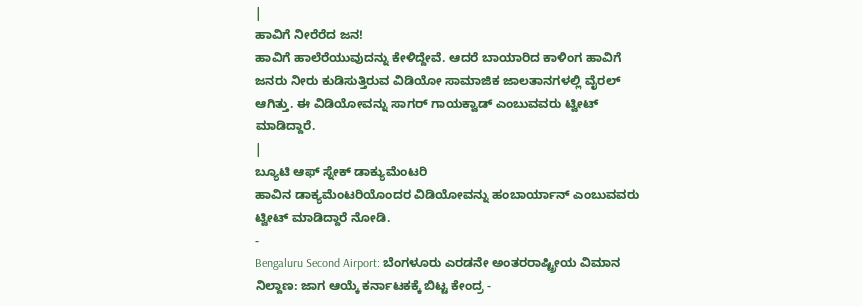|
ಹಾವಿಗೆ ನೀರೆರೆದ ಜನ!
ಹಾವಿಗೆ ಹಾಲೆರೆಯುವುದನ್ನು ಕೇಳಿದ್ದೇವೆ. ಆದರೆ ಬಾಯಾರಿದ ಕಾಳಿಂಗ ಹಾವಿಗೆ ಜನರು ನೀರು ಕುಡಿಸುತ್ತಿರುವ ವಿಡಿಯೋ ಸಾಮಾಜಿಕ ಜಾಲತಾನಗಳಲ್ಲಿ ವೈರಲ್ ಆಗಿತ್ತು. ಈ ವಿಡಿಯೋವನ್ನು ಸಾಗರ್ ಗಾಯಕ್ವಾಡ್ ಎಂಬುವವರು ಟ್ವೀಟ್ ಮಾಡಿದ್ದಾರೆ.
|
ಬ್ಯೂಟಿ ಆಫ್ ಸ್ನೇಕ್ ಡಾಕ್ಯುಮೆಂಟರಿ
ಹಾವಿನ ಡಾಕ್ಯಮೆಂಟರಿಯೊಂದರ ವಿಡಿಯೋವನ್ನು ಹಂಬಾರ್ಯಾನ್ ಎಂಬುವವರು ಟ್ವೀಟ್ ಮಾಡಿದ್ದಾರೆ ನೋಡಿ.
-
Bengaluru Second Airport: ಬೆಂಗಳೂರು ಎರಡನೇ ಅಂತರರಾಷ್ಟ್ರೀಯ ವಿಮಾನ ನಿಲ್ದಾಣ: ಜಾಗ ಆಯ್ಕೆ ಕರ್ನಾಟಕಕ್ಕೆ ಬಿಟ್ಟ ಕೇಂದ್ರ -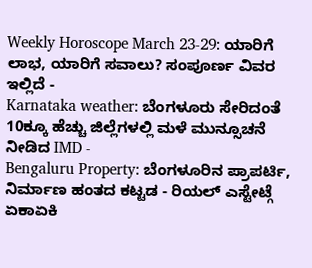Weekly Horoscope March 23-29: ಯಾರಿಗೆ ಲಾಭ, ಯಾರಿಗೆ ಸವಾಲು? ಸಂಪೂರ್ಣ ವಿವರ ಇಲ್ಲಿದೆ -
Karnataka weather: ಬೆಂಗಳೂರು ಸೇರಿದಂತೆ 10ಕ್ಕೂ ಹೆಚ್ಚು ಜಿಲ್ಲೆಗಳಲ್ಲಿ ಮಳೆ ಮುನ್ಸೂಚನೆ ನೀಡಿದ IMD -
Bengaluru Property: ಬೆಂಗಳೂರಿನ ಪ್ರಾಪರ್ಟಿ, ನಿರ್ಮಾಣ ಹಂತದ ಕಟ್ಟಡ - ರಿಯಲ್ ಎಸ್ಟೇಟ್ಗೆ ಏಕಾಏಕಿ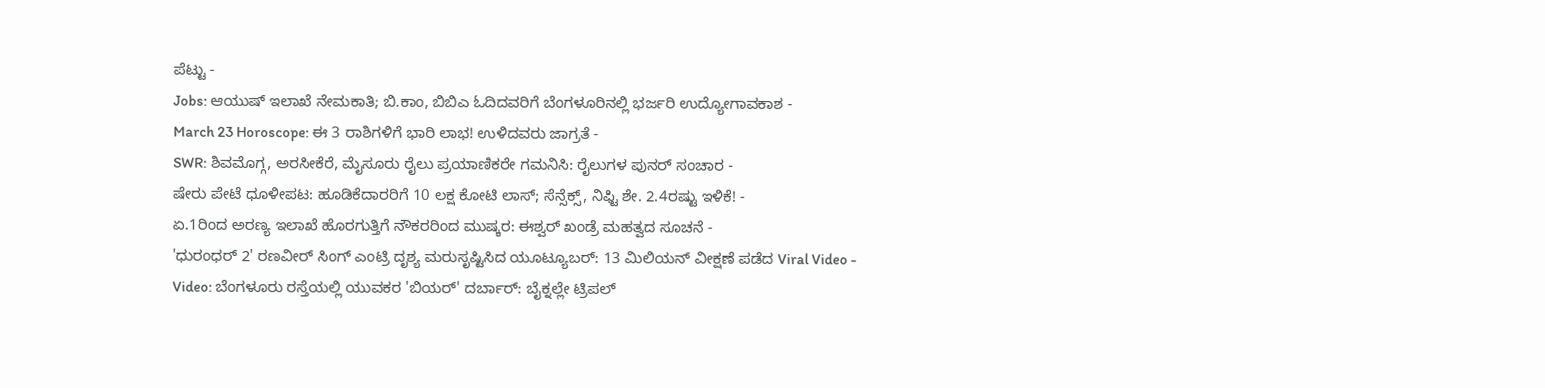ಪೆಟ್ಟು -
Jobs: ಆಯುಷ್ ಇಲಾಖೆ ನೇಮಕಾತಿ; ಬಿ.ಕಾಂ, ಬಿಬಿಎ ಓದಿದವರಿಗೆ ಬೆಂಗಳೂರಿನಲ್ಲಿ ಭರ್ಜರಿ ಉದ್ಯೋಗಾವಕಾಶ -
March 23 Horoscope: ಈ 3 ರಾಶಿಗಳಿಗೆ ಭಾರಿ ಲಾಭ! ಉಳಿದವರು ಜಾಗ್ರತೆ -
SWR: ಶಿವಮೊಗ್ಗ, ಅರಸೀಕೆರೆ, ಮೈಸೂರು ರೈಲು ಪ್ರಯಾಣಿಕರೇ ಗಮನಿಸಿ: ರೈಲುಗಳ ಪುನರ್ ಸಂಚಾರ -
ಷೇರು ಪೇಟೆ ಧೂಳೀಪಟ: ಹೂಡಿಕೆದಾರರಿಗೆ 10 ಲಕ್ಷ ಕೋಟಿ ಲಾಸ್; ಸೆನ್ಸೆಕ್ಸ್, ನಿಫ್ಟಿ ಶೇ. 2.4ರಷ್ಟು ಇಳಿಕೆ! -
ಏ.1ರಿಂದ ಅರಣ್ಯ ಇಲಾಖೆ ಹೊರಗುತ್ತಿಗೆ ನೌಕರರಿಂದ ಮುಷ್ಕರ: ಈಶ್ವರ್ ಖಂಡ್ರೆ ಮಹತ್ವದ ಸೂಚನೆ -
'ಧುರಂಧರ್ 2' ರಣವೀರ್ ಸಿಂಗ್ ಎಂಟ್ರಿ ದೃಶ್ಯ ಮರುಸೃಷ್ಟಿಸಿದ ಯೂಟ್ಯೂಬರ್: 13 ಮಿಲಿಯನ್ ವೀಕ್ಷಣೆ ಪಡೆದ Viral Video -
Video: ಬೆಂಗಳೂರು ರಸ್ತೆಯಲ್ಲಿ ಯುವಕರ 'ಬಿಯರ್' ದರ್ಬಾರ್: ಬೈಕ್ನಲ್ಲೇ ಟ್ರಿಪಲ್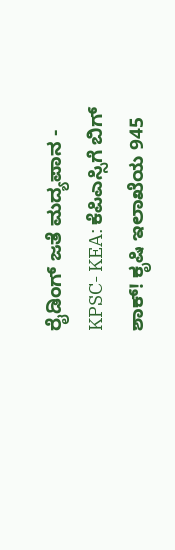ರೈಡಿಂಗ್ ಜತೆ ಮದ್ಯಪಾನ -
KPSC- KEA: ಕೆಪಿಎಸ್ಸಿಗೆ ಬಿಗ್ ಶಾಕ್! ಕೃಷಿ ಇಲಾಖೆಯ 945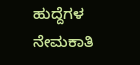ಹುದ್ದೆಗಳ ನೇಮಕಾತಿ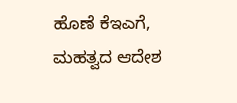ಹೊಣೆ ಕೆಇಎಗೆ, ಮಹತ್ವದ ಆದೇಶ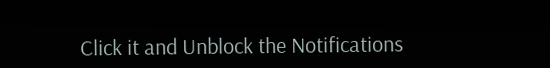Click it and Unblock the Notifications